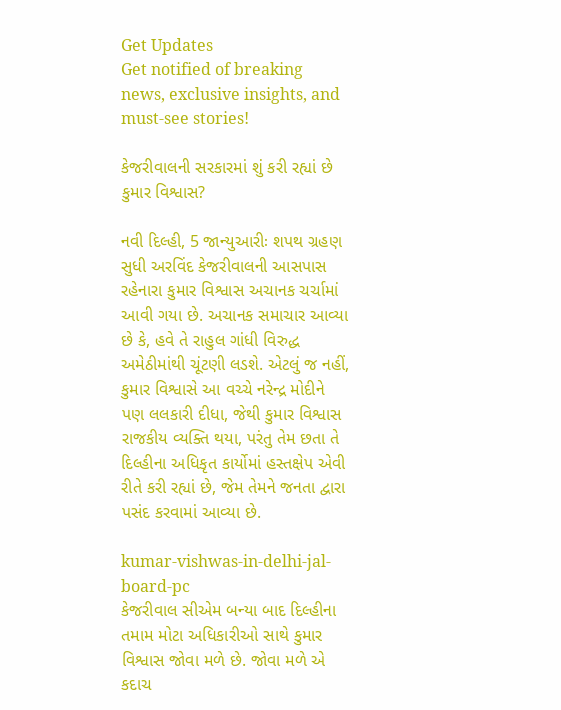Get Updates
Get notified of breaking news, exclusive insights, and must-see stories!

કેજરીવાલની સરકારમાં શું કરી રહ્યાં છે કુમાર વિશ્વાસ?

નવી દિલ્હી, 5 જાન્યુઆરીઃ શપથ ગ્રહણ સુધી અરવિંદ કેજરીવાલની આસપાસ રહેનારા કુમાર વિશ્વાસ અચાનક ચર્ચામાં આવી ગયા છે. અચાનક સમાચાર આવ્યા છે કે, હવે તે રાહુલ ગાંધી વિરુદ્ધ અમેઠીમાંથી ચૂંટણી લડશે. એટલું જ નહીં, કુમાર વિશ્વાસે આ વચ્ચે નરેન્દ્ર મોદીને પણ લલકારી દીધા, જેથી કુમાર વિશ્વાસ રાજકીય વ્યક્તિ થયા, પરંતુ તેમ છતા તે દિલ્હીના અધિકૃત કાર્યોમાં હસ્તક્ષેપ એવી રીતે કરી રહ્યાં છે, જેમ તેમને જનતા દ્વારા પસંદ કરવામાં આવ્યા છે.

kumar-vishwas-in-delhi-jal-board-pc
કેજરીવાલ સીએમ બન્યા બાદ દિલ્હીના તમામ મોટા અધિકારીઓ સાથે કુમાર વિશ્વાસ જોવા મળે છે. જોવા મળે એ કદાચ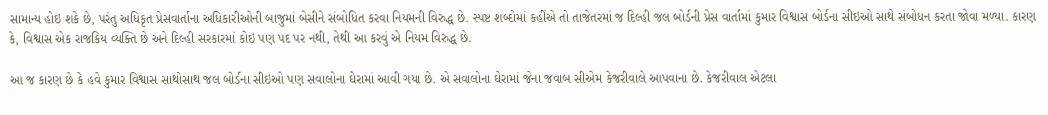સામાન્ય હોઇ શકે છે, પરંતુ અધિકૃત પ્રેસવાર્તાના અધિકારીઓની બાજુમાં બેસીને સંબોધિત કરવા નિયમની વિરુદ્ધ છે. સ્પષ્ટ શબ્દોમાં કહીંએ તો તાજેતરમાં જ દિલ્હી જલ બોર્ડની પ્રેસ વાર્તામાં કુમાર વિશ્વાસ બોર્ડના સીઇઓ સાથે સંબોધન કરતા જોવા મળ્યા. કારણ કે, વિશ્વાસ એક રાજકિય વ્યક્તિ છે અને દિલ્હી સરકારમાં કોઇ પણ પદ પર નથી, તેથી આ કરવું એ નિયમ વિરુદ્ધ છે.

આ જ કારણ છે કે હવે કુમાર વિશ્વાસ સાથોસાથ જલ બોર્ડના સીઇઓ પણ સવાલોના ઘેરામાં આવી ગયા છે. એ સવાલોના ઘેરામાં જેના જવાબ સીએમ કેજરીવાલે આપવાના છે. કેજરીવાલ એટલા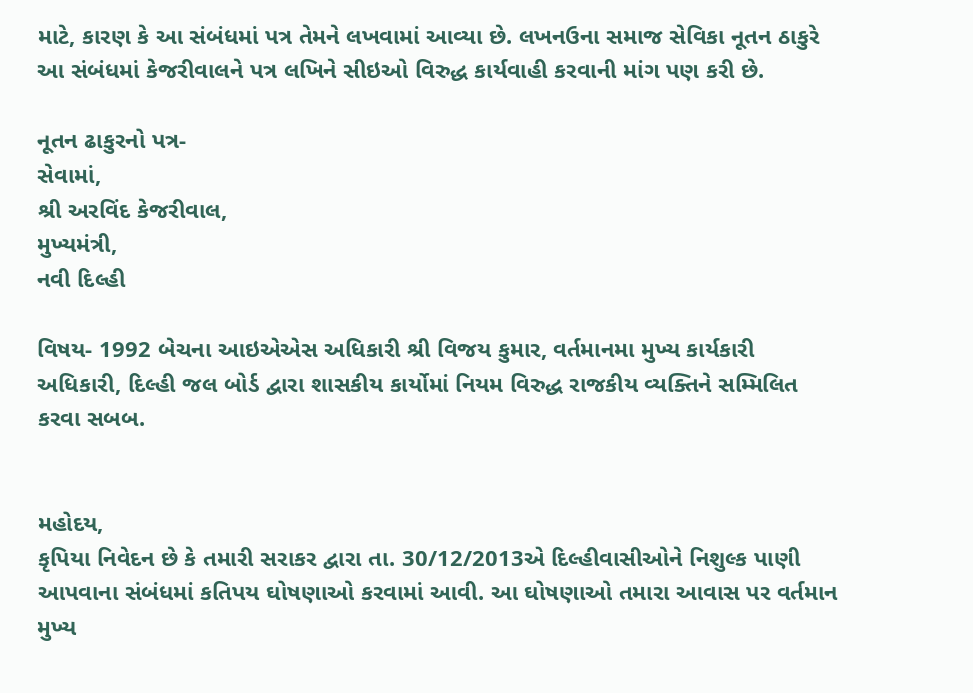માટે, કારણ કે આ સંબંધમાં પત્ર તેમને લખવામાં આવ્યા છે. લખનઉના સમાજ સેવિકા નૂતન ઠાકુરે આ સંબંધમાં કેજરીવાલને પત્ર લખિને સીઇઓ વિરુદ્ધ કાર્યવાહી કરવાની માંગ પણ કરી છે.

નૂતન ઢાકુરનો પત્ર-
સેવામાં,
શ્રી અરવિંદ કેજરીવાલ,
મુખ્યમંત્રી,
નવી દિલ્હી

વિષય- 1992 બેચના આઇએએસ અધિકારી શ્રી વિજય કુમાર, વર્તમાનમા મુખ્ય કાર્યકારી અધિકારી, દિલ્હી જલ બોર્ડ દ્વારા શાસકીય કાર્યોમાં નિયમ વિરુદ્ધ રાજકીય વ્યક્તિને સમ્મિલિત કરવા સબબ.


મહોદય,
કૃપિયા નિવેદન છે કે તમારી સરાકર દ્વારા તા. 30/12/2013એ દિલ્હીવાસીઓને નિશુલ્ક પાણી આપવાના સંબંધમાં કતિપય ઘોષણાઓ કરવામાં આવી. આ ઘોષણાઓ તમારા આવાસ પર વર્તમાન મુખ્ય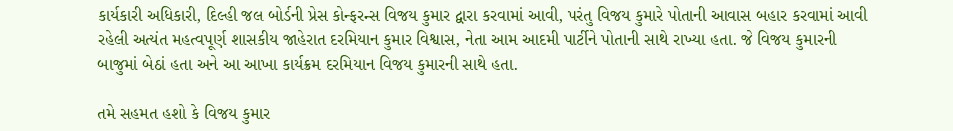કાર્યકારી અધિકારી, દિલ્હી જલ બોર્ડની પ્રેસ કોન્ફરન્સ વિજય કુમાર દ્વારા કરવામાં આવી, પરંતુ વિજય કુમારે પોતાની આવાસ બહાર કરવામાં આવી રહેલી અત્યંત મહત્વપૂર્ણ શાસકીય જાહેરાત દરમિયાન કુમાર વિશ્વાસ, નેતા આમ આદમી પાર્ટીને પોતાની સાથે રાખ્યા હતા. જે વિજય કુમારની બાજુમાં બેઠાં હતા અને આ આખા કાર્યક્રમ દરમિયાન વિજય કુમારની સાથે હતા.

તમે સહમત હશો કે વિજય કુમાર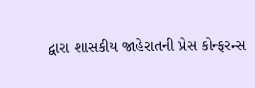દ્વારા શાસકીય જાહેરાતની પ્રેસ કોન્ફરન્સ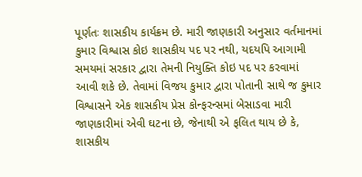પૂર્ણતઃ શાસકીય કાર્યક્રમ છે. મારી જાણકારી અનુસાર વર્તમાનમાં કુમાર વિશ્વાસ કોઇ શાસકીય પદ પર નથી, યદયપિ આગામી સમયમાં સરકાર દ્વારા તેમની નિયુક્તિ કોઇ પદ પર કરવામાં આવી શકે છે. તેવામાં વિજય કુમાર દ્વારા પોતાની સાથે જ કુમાર વિશ્વાસને એક શાસકીય પ્રેસ કોન્ફરન્સમાં બેસાડવા મારી જાણકારીમાં એવી ઘટના છે, જેનાથી એ ફલિત થાય છે કે, શાસકીય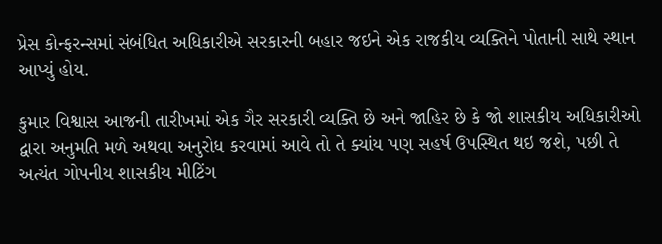પ્રેસ કોન્ફરન્સમાં સંબંધિત અધિકારીએ સરકારની બહાર જઇને એક રાજકીય વ્યક્તિને પોતાની સાથે સ્થાન આપ્યું હોય.

કુમાર વિશ્વાસ આજની તારીખમાં એક ગૈર સરકારી વ્યક્તિ છે અને જાહિર છે કે જો શાસકીય અધિકારીઓ દ્વારા અનુમતિ મળે અથવા અનુરોધ કરવામાં આવે તો તે ક્યાંય પણ સહર્ષ ઉપસ્થિત થઇ જશે, પછી તે અત્યંત ગોપનીય શાસકીય મીટિંગ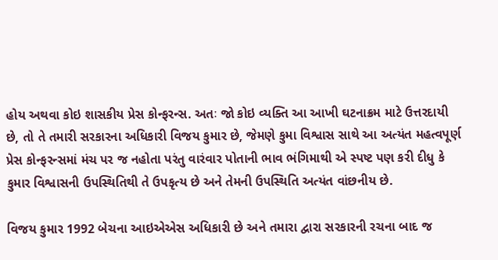હોય અથવા કોઇ શાસકીય પ્રેસ કોન્ફરન્સ. અતઃ જો કોઇ વ્યક્તિ આ આખી ઘટનાક્રમ માટે ઉત્તરદાયી છે, તો તે તમારી સરકારના અધિકારી વિજય કુમાર છે, જેમણે કુમા વિશ્વાસ સાથે આ અત્યંત મહત્વપૂર્ણ પ્રેસ કોન્ફરન્સમાં મંચ પર જ નહોતા પરંતુ વારંવાર પોતાની ભાવ ભંગિમાથી એ સ્પષ્ટ પણ કરી દીધુ કે કુમાર વિશ્વાસની ઉપસ્થિતિથી તે ઉપકૃત્ય છે અને તેમની ઉપસ્થિતિ અત્યંત વાંછનીય છે.

વિજય કુમાર 1992 બેચના આઇએએસ અધિકારી છે અને તમારા દ્વારા સરકારની રચના બાદ જ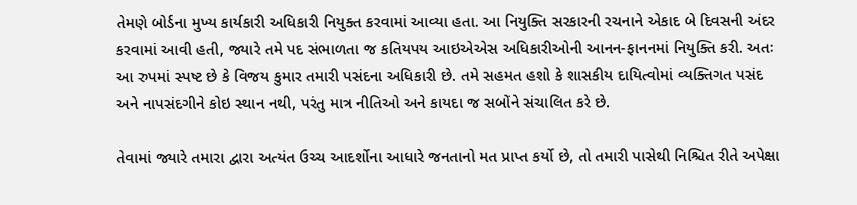તેમણે બોર્ડના મુખ્ય કાર્યકારી અધિકારી નિયુક્ત કરવામાં આવ્યા હતા. આ નિયુક્તિ સરકારની રચનાને એકાદ બે દિવસની અંદર કરવામાં આવી હતી, જ્યારે તમે પદ સંભાળતા જ કતિયપય આઇએએસ અધિકારીઓની આનન-ફાનનમાં નિયુક્તિ કરી. અતઃ આ રુપમાં સ્પષ્ટ છે કે વિજય કુમાર તમારી પસંદના અધિકારી છે. તમે સહમત હશો કે શાસકીય દાયિત્વોમાં વ્યક્તિગત પસંદ અને નાપસંદગીને કોઇ સ્થાન નથી, પરંતુ માત્ર નીતિઓ અને કાયદા જ સબોંને સંચાલિત કરે છે.

તેવામાં જ્યારે તમારા દ્વારા અત્યંત ઉચ્ચ આદર્શોના આધારે જનતાનો મત પ્રાપ્ત કર્યો છે, તો તમારી પાસેથી નિશ્ચિત રીતે અપેક્ષા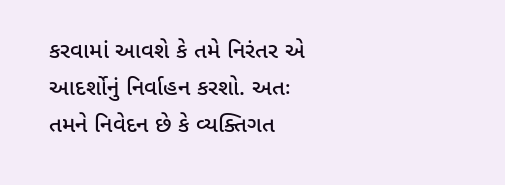કરવામાં આવશે કે તમે નિરંતર એ આદર્શોનું નિર્વાહન કરશો. અતઃ તમને નિવેદન છે કે વ્યક્તિગત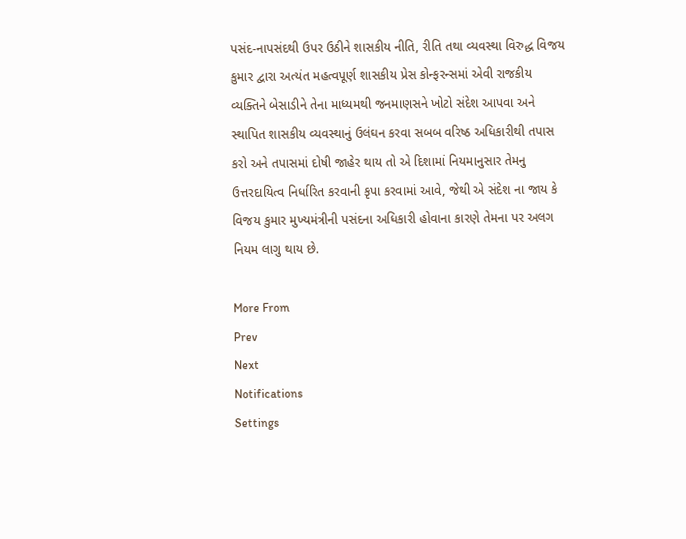પસંદ-નાપસંદથી ઉપર ઉઠીને શાસકીય નીતિ, રીતિ તથા વ્યવસ્થા વિરુદ્ધ વિજય કુમાર દ્વારા અત્યંત મહત્વપૂર્ણ શાસકીય પ્રેસ કોન્ફરન્સમાં એવી રાજકીય વ્યક્તિને બેસાડીને તેના માધ્યમથી જનમાણસને ખોટો સંદેશ આપવા અને સ્થાપિત શાસકીય વ્યવસ્થાનું ઉલંઘન કરવા સબબ વરિષ્ઠ અધિકારીથી તપાસ કરો અને તપાસમાં દોષી જાહેર થાય તો એ દિશામાં નિયમાનુસાર તેમનુ ઉત્તરદાયિત્વ નિર્ધારિત કરવાની કૃપા કરવામાં આવે, જેથી એ સંદેશ ના જાય કે વિજય કુમાર મુખ્યમંત્રીની પસંદના અધિકારી હોવાના કારણે તેમના પર અલગ નિયમ લાગુ થાય છે.

More From
Prev
Next
Notifications
Settings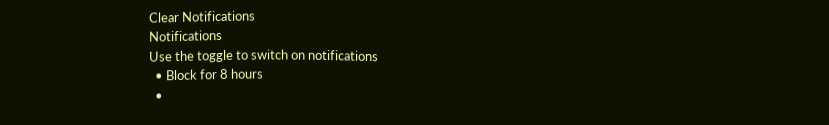Clear Notifications
Notifications
Use the toggle to switch on notifications
  • Block for 8 hours
  •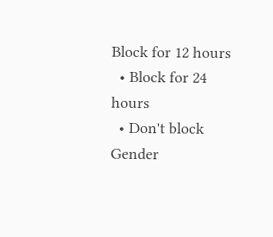Block for 12 hours
  • Block for 24 hours
  • Don't block
Gender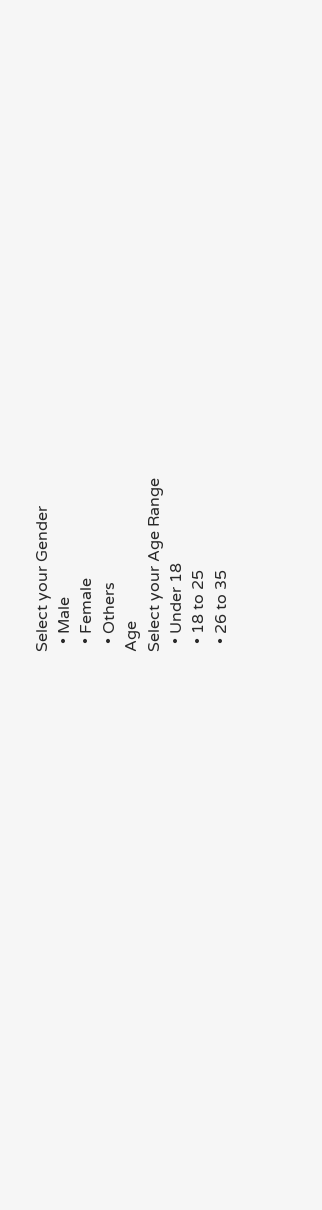Select your Gender
  • Male
  • Female
  • Others
Age
Select your Age Range
  • Under 18
  • 18 to 25
  • 26 to 35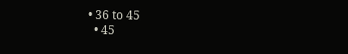• 36 to 45
  • 45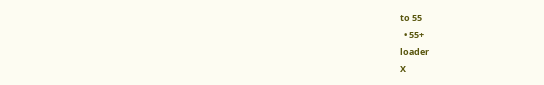to 55
  • 55+
loader
X